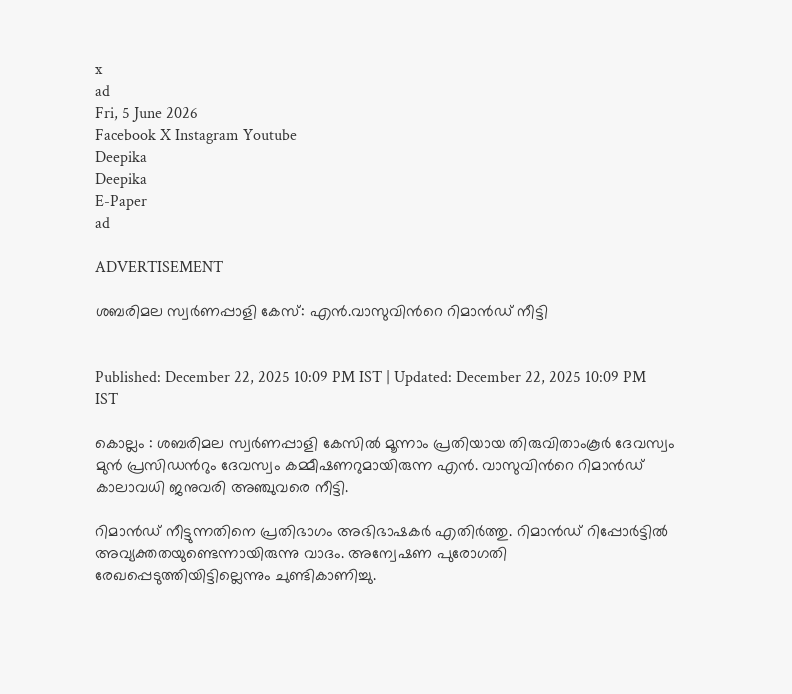x
ad
Fri, 5 June 2026
Facebook X Instagram Youtube
Deepika
Deepika
E-Paper
ad

ADVERTISEMENT

ശബരിമല സ്വർണപ്പാളി കേസ്: എൻ.വാസുവിന്‍റെ റിമാൻഡ് നീട്ടി


Published: December 22, 2025 10:09 PM IST | Updated: December 22, 2025 10:09 PM IST

കൊല്ലം : ശബരിമല സ്വർണപ്പാളി കേസിൽ മൂന്നാം പ്രതിയായ തിരുവിതാംകൂർ ദേവസ്വം മുൻ പ്രസിഡന്‍റും ദേവസ്വം കമ്മീഷണറുമായിരുന്ന എൻ. വാസുവിന്‍റെ റിമാൻഡ് കാലാവധി ജനുവരി അഞ്ചുവരെ നീട്ടി.

റിമാൻഡ് നീട്ടുന്നതിനെ പ്രതിഭാഗം അഭിഭാഷകർ എതിർത്തു. റിമാൻഡ് റിപ്പോർട്ടിൽ അവ്യക്തതയുണ്ടെന്നായിരുന്നു വാദം. അന്വേഷണ പുരോഗതി രേഖപ്പെടുത്തിയിട്ടില്ലെന്നും ചുണ്ടികാണിച്ചു.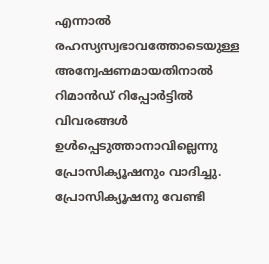എന്നാൽ രഹസ്യസ്വഭാവത്തോടെയുള്ള അന്വേഷണമായതിനാൽ റിമാൻഡ് റിപ്പോർട്ടിൽ വിവരങ്ങൾ ഉൾപ്പെടുത്താനാവില്ലെന്നു പ്രോസിക്യൂഷനും വാദിച്ചു. പ്രോസിക്യൂഷനു വേണ്ടി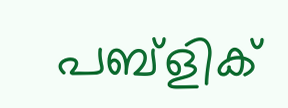പബ്ളിക്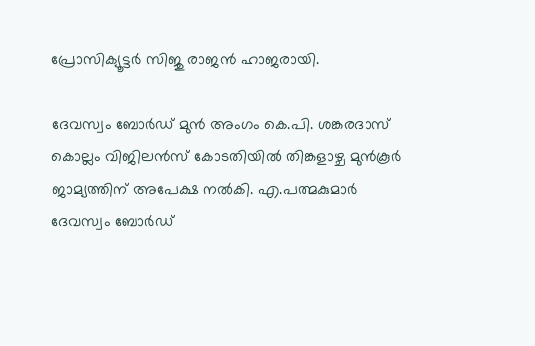പ്രോസിക്യൂട്ടർ സിജു രാജൻ ഹാജരായി.

ദേവസ്വം ബോർഡ് മുൻ അംഗം കെ.പി. ശങ്കരദാസ് കൊല്ലം വിജിലൻസ് കോടതിയിൽ തിങ്കളാഴ്ച മുൻകൂർ ജാമ്യത്തിന് അപേക്ഷ നൽകി. എ.പത്മകുമാർ ദേവസ്വം ബോർഡ്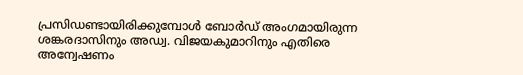പ്രസിഡണ്ടായിരിക്കുമ്പോൾ ബോർഡ് അംഗമായിരുന്ന ശങ്കരദാസിനും അഡ്വ. വിജയകുമാറിനും എതിരെ അന്വേഷണം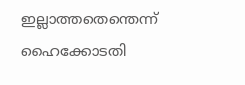ഇല്ലാത്തതെന്തെന്ന് ഹൈക്കോടതി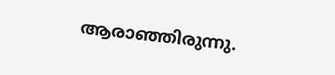ആരാഞ്ഞിരുന്നു.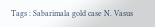Tags : Sabarimala gold case N. Vasus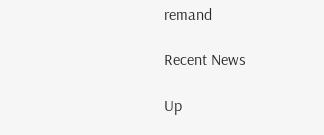remand

Recent News

Up